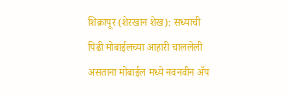शिक्रापूर (शेरखान शेख): सध्याची पिढी मोबाईलच्या आहारी चाललेली असताना मोबाईल मध्ये नवनवीन ॲप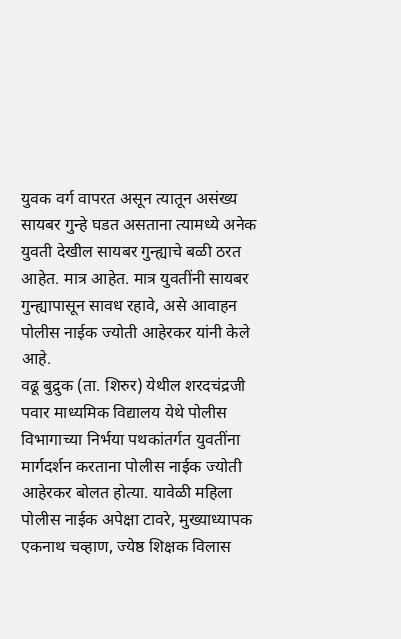युवक वर्ग वापरत असून त्यातून असंख्य सायबर गुन्हे घडत असताना त्यामध्ये अनेक युवती देखील सायबर गुन्ह्याचे बळी ठरत आहेत. मात्र आहेत. मात्र युवतींनी सायबर गुन्ह्यापासून सावध रहावे, असे आवाहन पोलीस नाईक ज्योती आहेरकर यांनी केले आहे.
वढू बुद्रुक (ता. शिरुर) येथील शरदचंद्रजी पवार माध्यमिक विद्यालय येथे पोलीस विभागाच्या निर्भया पथकांतर्गत युवतींना मार्गदर्शन करताना पोलीस नाईक ज्योती आहेरकर बोलत होत्या. यावेळी महिला पोलीस नाईक अपेक्षा टावरे, मुख्याध्यापक एकनाथ चव्हाण, ज्येष्ठ शिक्षक विलास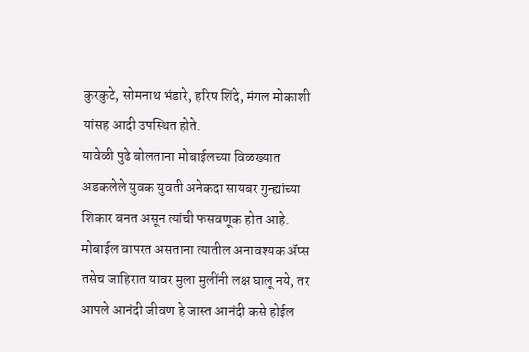कुरकुटे, सोमनाथ भंडारे, हरिष शिंदे, मंगल मोकाशी यांसह आदी उपस्थित होते.
यावेळी पुढे बोलताना मोबाईलच्या विळख्यात अडकलेले युवक युवती अनेकदा सायबर गुन्ह्यांच्या शिकार बनत असून त्यांची फसवणूक होत आहे. मोबाईल वापरत असताना त्यातील अनावश्यक ॲप्स तसेच जाहिरात यावर मुला मुलींनी लक्ष घालू नये, तर आपले आनंदी जीवण हे जास्त आनंदी कसे होईल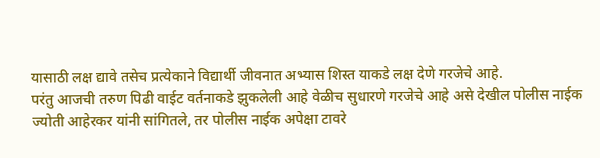यासाठी लक्ष द्यावे तसेच प्रत्येकाने विद्यार्थी जीवनात अभ्यास शिस्त याकडे लक्ष देणे गरजेचे आहे.
परंतु आजची तरुण पिढी वाईट वर्तनाकडे झुकलेली आहे वेळीच सुधारणे गरजेचे आहे असे देखील पोलीस नाईक ज्योती आहेरकर यांनी सांगितले, तर पोलीस नाईक अपेक्षा टावरे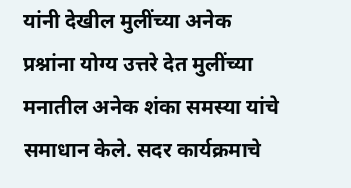यांनी देखील मुलींच्या अनेक प्रश्नांना योग्य उत्तरे देत मुलींच्या मनातील अनेक शंका समस्या यांचे समाधान केले. सदर कार्यक्रमाचे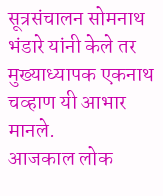सूत्रसंचालन सोमनाथ भंडारे यांनी केले तर मुख्याध्यापक एकनाथ चव्हाण यी आभार मानले.
आजकाल लोक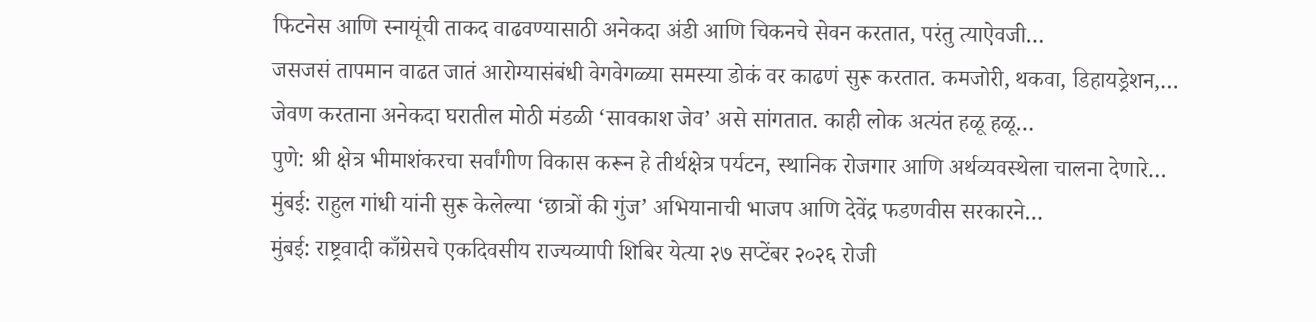फिटनेस आणि स्नायूंची ताकद वाढवण्यासाठी अनेकदा अंडी आणि चिकनचे सेवन करतात, परंतु त्याऐवजी…
जसजसं तापमान वाढत जातं आरोग्यासंबंधी वेगवेगळ्या समस्या डोकं वर काढणं सुरू करतात. कमजोरी, थकवा, डिहायड्रेशन,…
जेवण करताना अनेकदा घरातील मोठी मंडळी ‘सावकाश जेव’ असे सांगतात. काही लोक अत्यंत हळू हळू…
पुणे: श्री क्षेत्र भीमाशंकरचा सर्वांगीण विकास करून हे तीर्थक्षेत्र पर्यटन, स्थानिक रोजगार आणि अर्थव्यवस्थेला चालना देणारे…
मुंबई: राहुल गांधी यांनी सुरू केलेल्या ‘छात्रों की गुंज’ अभियानाची भाजप आणि देवेंद्र फडणवीस सरकारने…
मुंबई: राष्ट्रवादी काँग्रेसचे एकदिवसीय राज्यव्यापी शिबिर येत्या २७ सप्टेंबर २०२६ रोजी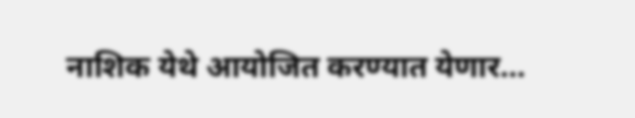नाशिक येथे आयोजित करण्यात येणार…